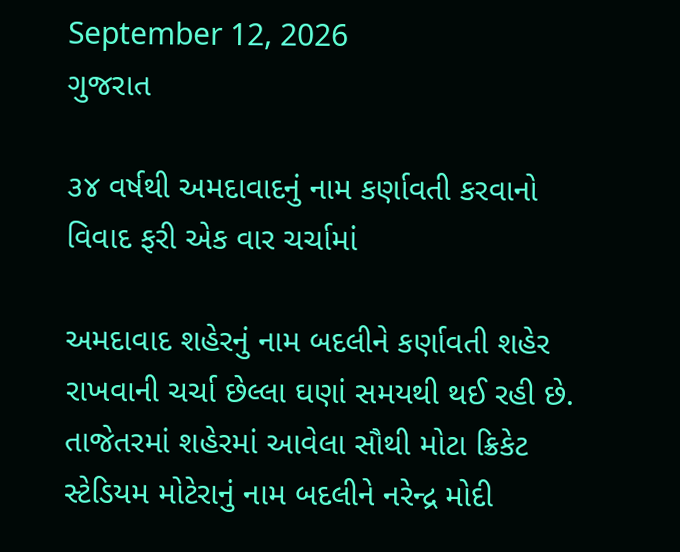September 12, 2026
ગુજરાત

૩૪ વર્ષથી અમદાવાદનું નામ કર્ણાવતી કરવાનો વિવાદ ફરી એક વાર ચર્ચામાં

અમદાવાદ શહેરનું નામ બદલીને કર્ણાવતી શહેર રાખવાની ચર્ચા છેલ્લા ઘણાં સમયથી થઈ રહી છે. તાજેતરમાં શહેરમાં આવેલા સૌથી મોટા ક્રિકેટ સ્ટેડિયમ મોટેરાનું નામ બદલીને નરેન્દ્ર મોદી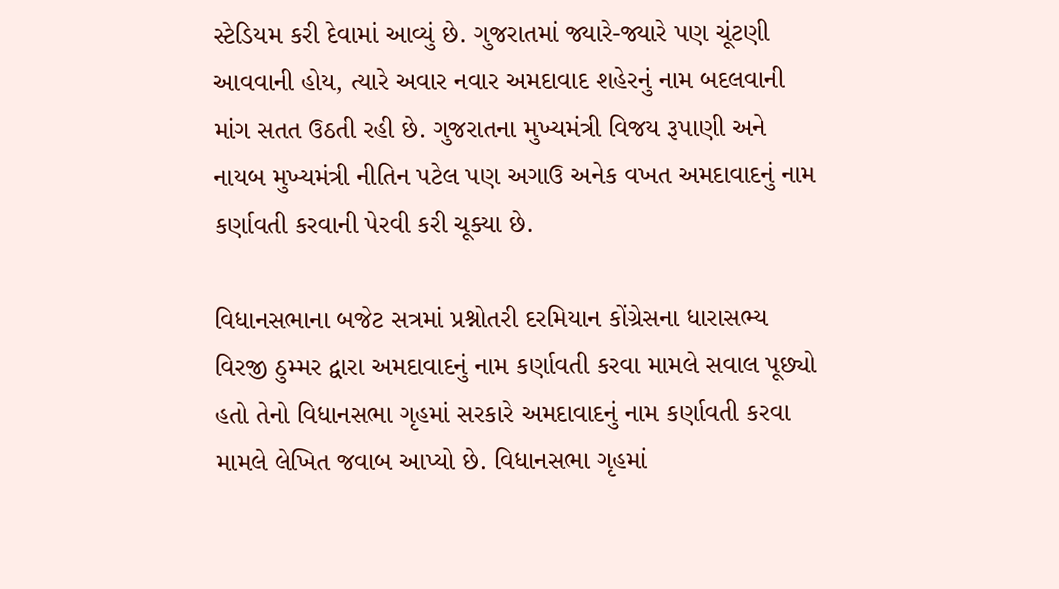સ્ટેડિયમ કરી દેવામાં આવ્યું છે. ગુજરાતમાં જ્યારે-જ્યારે પણ ચૂંટણી આવવાની હોય, ત્યારે અવાર નવાર અમદાવાદ શહેરનું નામ બદલવાની માંગ સતત ઉઠતી રહી છે. ગુજરાતના મુખ્યમંત્રી વિજય રૂપાણી અને નાયબ મુખ્યમંત્રી નીતિન પટેલ પણ અગાઉ અનેક વખત અમદાવાદનું નામ કર્ણાવતી કરવાની પેરવી કરી ચૂક્યા છે.

વિધાનસભાના બજેટ સત્રમાં પ્રશ્નોતરી દરમિયાન કોંગ્રેસના ધારાસભ્ય વિરજી ઠુમ્મર દ્વારા અમદાવાદનું નામ કર્ણાવતી કરવા મામલે સવાલ પૂછ્યો હતો તેનો વિધાનસભા ગૃહમાં સરકારે અમદાવાદનું નામ કર્ણાવતી કરવા મામલે લેખિત જવાબ આપ્યો છે. વિધાનસભા ગૃહમાં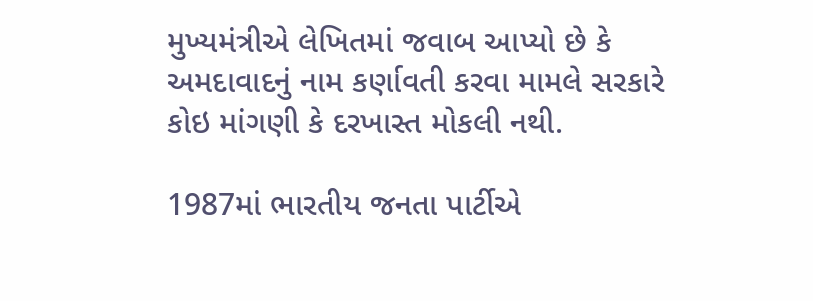મુખ્યમંત્રીએ લેખિતમાં જવાબ આપ્યો છે કે અમદાવાદનું નામ કર્ણાવતી કરવા મામલે સરકારે કોઇ માંગણી કે દરખાસ્ત મોકલી નથી.

1987માં ભારતીય જનતા પાર્ટીએ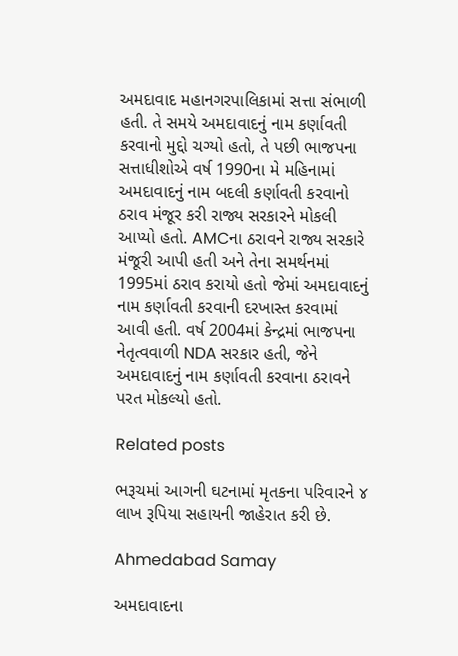અમદાવાદ મહાનગરપાલિકામાં સત્તા સંભાળી હતી. તે સમયે અમદાવાદનું નામ કર્ણાવતી કરવાનો મુદ્દો ચગ્યો હતો, તે પછી ભાજપના સત્તાધીશોએ વર્ષ 1990ના મે મહિનામાં અમદાવાદનું નામ બદલી કર્ણાવતી કરવાનો ઠરાવ મંજૂર કરી રાજ્ય સરકારને મોકલી આપ્યો હતો. AMCના ઠરાવને રાજ્ય સરકારે મંજૂરી આપી હતી અને તેના સમર્થનમાં 1995માં ઠરાવ કરાયો હતો જેમાં અમદાવાદનું નામ કર્ણાવતી કરવાની દરખાસ્ત કરવામાં આવી હતી. વર્ષ 2004માં કેન્દ્રમાં ભાજપના નેતૃત્વવાળી NDA સરકાર હતી, જેને અમદાવાદનું નામ કર્ણાવતી કરવાના ઠરાવને પરત મોકલ્યો હતો.

Related posts

ભરૂચમાં આગની ઘટનામાં મૃતકના પરિવારને ૪ લાખ રૂપિયા સહાયની જાહેરાત કરી છે.

Ahmedabad Samay

અમદાવાદના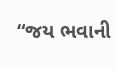“જય ભવાની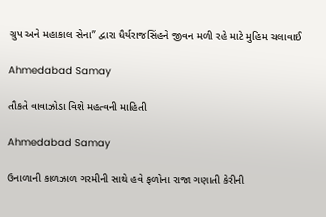ગ્રુપ અને મહાકાલ સેના” દ્વારા ધૈર્યરાજસિંહને જીવન મળી રહે માટે મુહિમ ચલાવાઈ

Ahmedabad Samay

તૌકતે વાવાઝોડા વિશે મહત્વની માહિતી

Ahmedabad Samay

ઉનાળાની કાળઝાળ ગરમીની સાથે હવે ફળોના રાજા ગણાતી કેરીની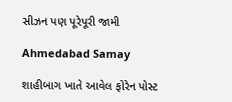સીઝન પણ પૂરેપૂરી જામી

Ahmedabad Samay

શાહીબાગ ખાતે આવેલ ફોરેન પોસ્ટ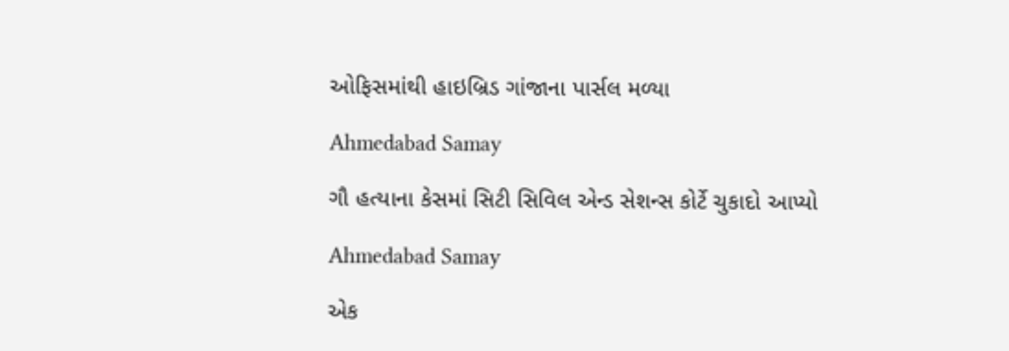ઓફિસમાંથી હાઇબ્રિડ ગાંજાના પાર્સલ મળ્યા

Ahmedabad Samay

ગૌ હત્યાના કેસમાં સિટી સિવિલ એન્ડ સેશન્સ કોર્ટે ચુકાદો આપ્યો

Ahmedabad Samay

એક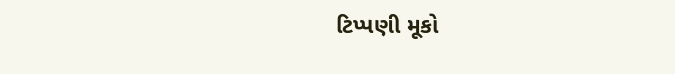ટિપ્પણી મૂકો